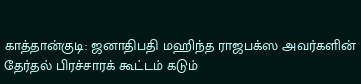காத்தான்குடி: ஜனாதிபதி மஹிந்த ராஜபக்ஸ அவர்களின் தேர்தல் பிரச்சாரக் கூட்டம் கடும்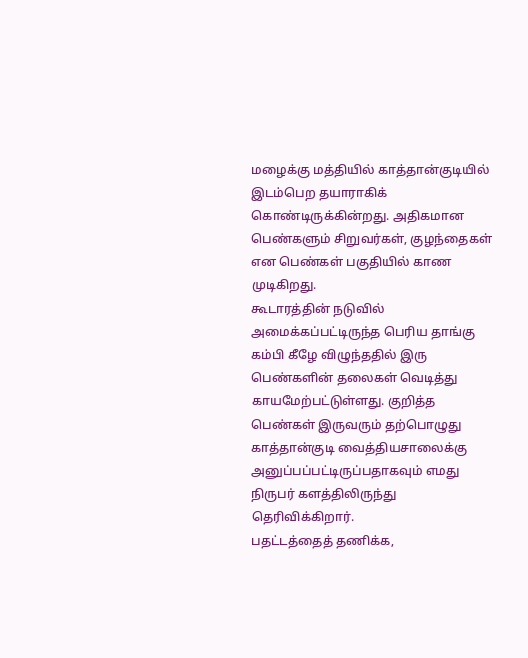மழைக்கு மத்தியில் காத்தான்குடியில் இடம்பெற தயாராகிக் கொண்டிருக்கின்றது. அதிகமான பெண்களும் சிறுவர்கள், குழந்தைகள் என பெண்கள் பகுதியில் காண முடிகிறது.
கூடாரத்தின் நடுவில் அமைக்கப்பட்டிருந்த பெரிய தாங்கு கம்பி கீழே விழுந்ததில் இரு பெண்களின் தலைகள் வெடித்து காயமேற்பட்டுள்ளது. குறித்த பெண்கள் இருவரும் தற்பொழுது காத்தான்குடி வைத்தியசாலைக்கு அனுப்பப்பட்டிருப்பதாகவும் எமது நிருபர் களத்திலிருந்து தெரிவிக்கிறார்.
பதட்டத்தைத் தணிக்க,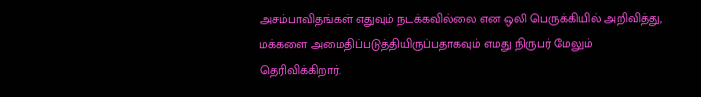அசம்பாவிதங்கள் எதுவும் நடக்கவில்லை என ஒலி பெருக்கியில் அறிவித்து, மக்களை அமைதிப்படுத்தியிருப்பதாகவும் எமது நிருபர் மேலும் தெரிவிக்கிறார்.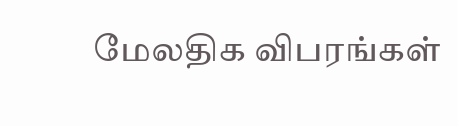மேலதிக விபரங்கள்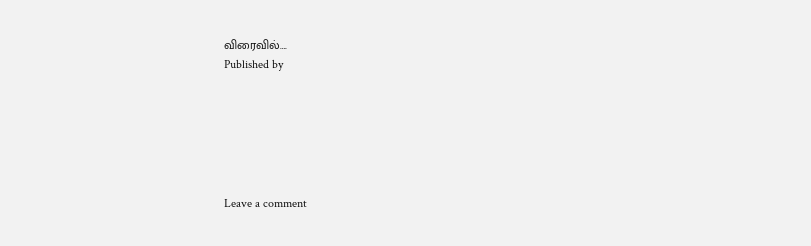விரைவில்….
Published by






Leave a comment